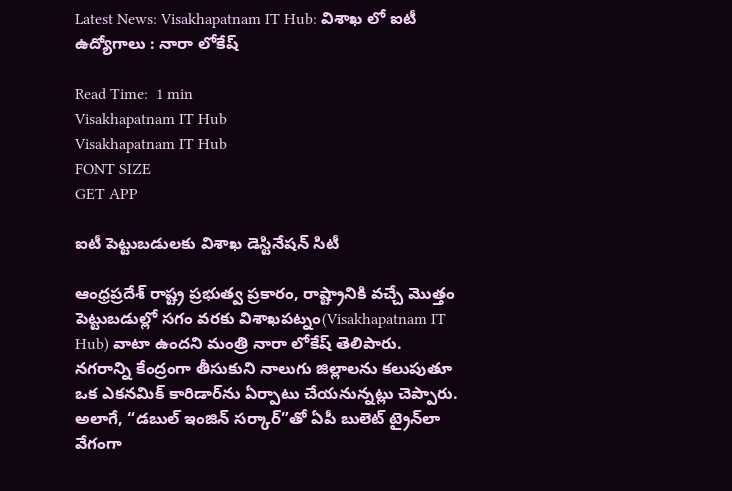Latest News: Visakhapatnam IT Hub: విశాఖ లో ఐటీ ఉద్యోగాలు : నారా లోకేష్

Read Time:  1 min
Visakhapatnam IT Hub
Visakhapatnam IT Hub
FONT SIZE
GET APP

ఐటీ పెట్టుబడులకు విశాఖ డెస్టినేషన్ సిటీ

ఆంధ్రప్రదేశ్ రాష్ట్ర ప్రభుత్వ ప్రకారం, రాష్ట్రానికి వచ్చే మొత్తం పెట్టుబడుల్లో సగం వరకు విశాఖపట్నం(Visakhapatnam IT Hub) వాటా ఉందని మంత్రి నారా లోకేష్ తెలిపారు. నగరాన్ని కేంద్రంగా తీసుకుని నాలుగు జిల్లాలను కలుపుతూ ఒక ఎకనమిక్ కారిడార్‌ను ఏర్పాటు చేయనున్నట్లు చెప్పారు.
అలాగే, “డబుల్ ఇంజిన్ సర్కార్”తో ఏపీ బులెట్ ట్రైన్‌లా వేగంగా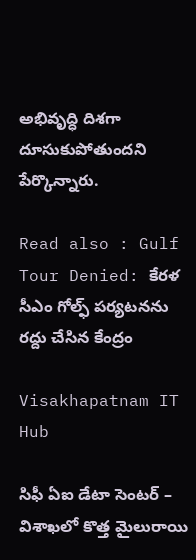అభివృద్ధి దిశగా దూసుకుపోతుందని పేర్కొన్నారు.

Read also : Gulf Tour Denied: కేరళ సీఎం గోల్ఫ్ పర్యటనను రద్దు చేసిన కేంద్రం

Visakhapatnam IT Hub

సిఫీ ఏఐ డేటా సెంటర్ – విశాఖలో కొత్త మైలురాయి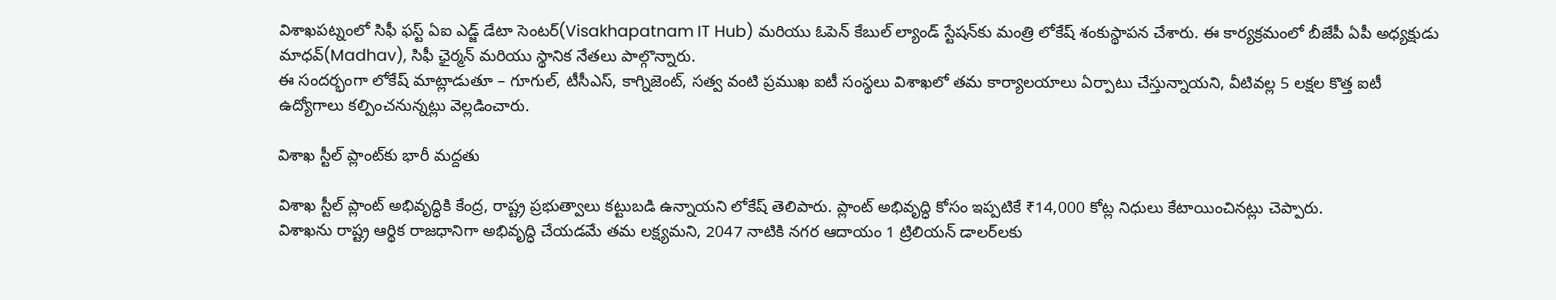విశాఖపట్నంలో సిఫీ ఫస్ట్ ఏఐ ఎడ్జ్ డేటా సెంటర్(Visakhapatnam IT Hub) మరియు ఓపెన్ కేబుల్ ల్యాండ్ స్టేషన్‌కు మంత్రి లోకేష్ శంకుస్థాపన చేశారు. ఈ కార్యక్రమంలో బీజేపీ ఏపీ అధ్యక్షుడు మాధవ్(Madhav), సిఫీ ఛైర్మన్ మరియు స్థానిక నేతలు పాల్గొన్నారు.
ఈ సందర్భంగా లోకేష్ మాట్లాడుతూ – గూగుల్, టీసీఎస్, కాగ్నిజెంట్, సత్వ వంటి ప్రముఖ ఐటీ సంస్థలు విశాఖలో తమ కార్యాలయాలు ఏర్పాటు చేస్తున్నాయని, వీటివల్ల 5 లక్షల కొత్త ఐటీ ఉద్యోగాలు కల్పించనున్నట్లు వెల్లడించారు.

విశాఖ స్టీల్ ప్లాంట్‌కు భారీ మద్దతు

విశాఖ స్టీల్ ప్లాంట్ అభివృద్ధికి కేంద్ర, రాష్ట్ర ప్రభుత్వాలు కట్టుబడి ఉన్నాయని లోకేష్ తెలిపారు. ప్లాంట్ అభివృద్ధి కోసం ఇప్పటికే ₹14,000 కోట్ల నిధులు కేటాయించినట్లు చెప్పారు.
విశాఖను రాష్ట్ర ఆర్థిక రాజధానిగా అభివృద్ధి చేయడమే తమ లక్ష్యమని, 2047 నాటికి నగర ఆదాయం 1 ట్రిలియన్ డాలర్‌లకు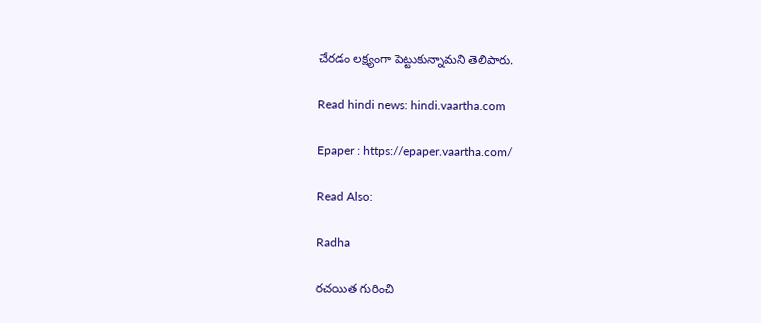చేరడం లక్ష్యంగా పెట్టుకున్నామని తెలిపారు.

Read hindi news: hindi.vaartha.com

Epaper : https://epaper.vaartha.com/

Read Also:

Radha

రచయిత గురించి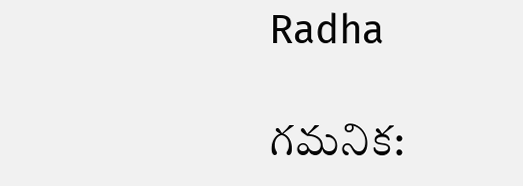Radha

గమనిక: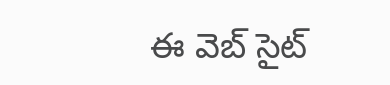ఈ వెబ్ సైట్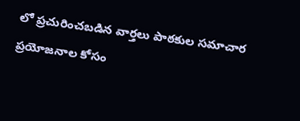లో ప్రచురించబడిన వార్తలు పాఠకుల సమాచార ప్రయోజనాల కోసం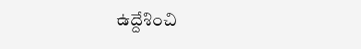ఉద్దేశించి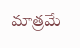మాత్రమే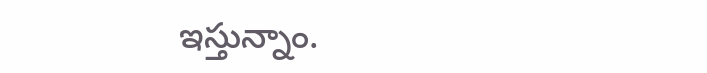ఇస్తున్నాం.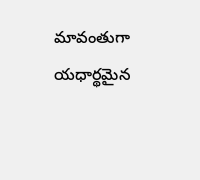మావంతుగా యధార్థమైన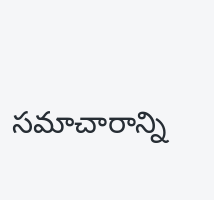సమాచారాన్ని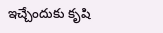ఇచ్చేందుకు కృషి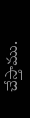చేస్తాము.